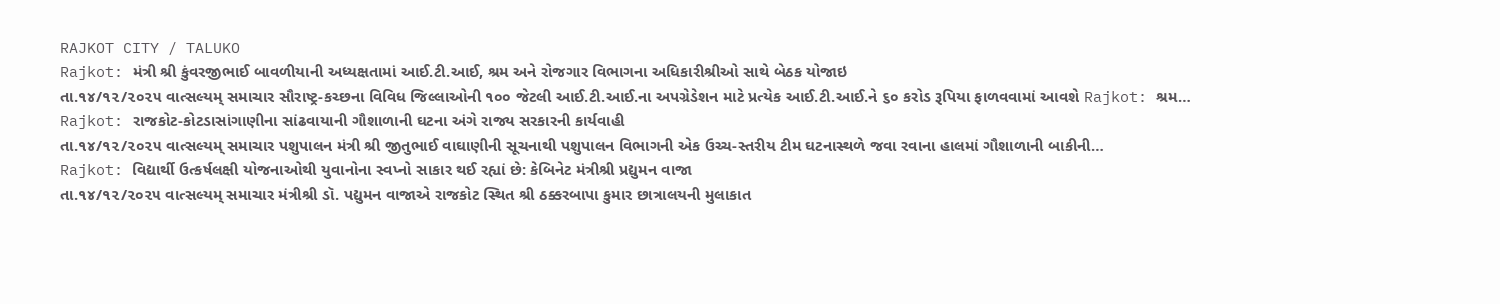RAJKOT CITY / TALUKO
Rajkot: મંત્રી શ્રી કુંવરજીભાઈ બાવળીયાની અધ્યક્ષતામાં આઈ.ટી.આઈ, શ્રમ અને રોજગાર વિભાગના અધિકારીશ્રીઓ સાથે બેઠક યોજાઇ
તા.૧૪/૧૨/૨૦૨૫ વાત્સલ્યમ્ સમાચાર સૌરાષ્ટ્ર-કચ્છના વિવિધ જિલ્લાઓની ૧૦૦ જેટલી આઈ.ટી.આઈ.ના અપગ્રેડેશન માટે પ્રત્યેક આઈ.ટી.આઈ.ને ૬૦ કરોડ રૂપિયા ફાળવવામાં આવશે Rajkot: શ્રમ…
Rajkot: રાજકોટ-કોટડાસાંગાણીના સાંઢવાયાની ગૌશાળાની ઘટના અંગે રાજ્ય સરકારની કાર્યવાહી
તા.૧૪/૧૨/૨૦૨૫ વાત્સલ્યમ્ સમાચાર પશુપાલન મંત્રી શ્રી જીતુભાઈ વાઘાણીની સૂચનાથી પશુપાલન વિભાગની એક ઉચ્ચ-સ્તરીય ટીમ ઘટનાસ્થળે જવા રવાના હાલમાં ગૌશાળાની બાકીની…
Rajkot: વિદ્યાર્થી ઉત્કર્ષલક્ષી યોજનાઓથી યુવાનોના સ્વપ્નો સાકાર થઈ રહ્યાં છે: કેબિનેટ મંત્રીશ્રી પ્રદ્યુમન વાજા
તા.૧૪/૧૨/૨૦૨૫ વાત્સલ્યમ્ સમાચાર મંત્રીશ્રી ડૉ. પદ્યુમન વાજાએ રાજકોટ સ્થિત શ્રી ઠક્કરબાપા કુમાર છાત્રાલયની મુલાકાત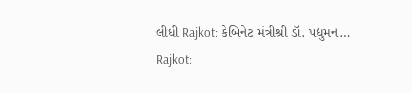લીધી Rajkot: કેબિનેટ મંત્રીશ્રી ડૉ. પદ્યુમન…
Rajkot: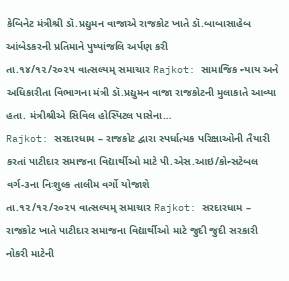કેબિનેટ મંત્રીશ્રી ડૉ.પ્રદ્યુમન વાજાએ રાજકોટ ખાતે ડૉ.બાબાસાહેબ આંબેડકરની પ્રતિમાને પુષ્પાંજલિ અર્પણ કરી
તા.૧૪/૧૨/૨૦૨૫ વાત્સલ્યમ્ સમાચાર Rajkot: સામાજિક ન્યાય અને અધિકારીતા વિભાગના મંત્રી ડૉ.પ્રદ્યુમન વાજા રાજકોટની મુલાકાતે આવ્યા હતા. મંત્રીશ્રીએ સિવિલ હોસ્પિટલ પાસેના…
Rajkot: સરદારધામ – રાજકોટ દ્વારા સ્પર્ધાત્મક પરિક્ષાઓની તૈયારી કરતાં પાટીદાર સમાજના વિદ્યાર્થીઓ માટે પી.એસ.આઇ/કોન્સટેબલ વર્ગ-૩ના નિઃશુલ્ક તાલીમ વર્ગો યોજાશે
તા.૧૨/૧૨/૨૦૨૫ વાત્સલ્યમ્ સમાચાર Rajkot: સરદારધામ – રાજકોટ ખાતે પાટીદાર સમાજના વિદ્યાર્થીઓ માટે જુદી જુદી સરકારી નોકરી માટેની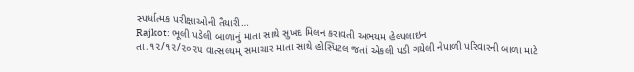સ્પર્ધાત્મક પરીક્ષાઓની તૈયારી…
Rajkot: ભૂલી પડેલી બાળાનું માતા સાથે સુખદ મિલન કરાવતી અભયમ હેલ્પલાઇન
તા.૧૨/૧૨/૨૦૨૫ વાત્સલ્યમ્ સમાચાર માતા સાથે હોસ્પિટલ જતાં એકલી પડી ગયેલી નેપાળી પરિવારની બાળા માટે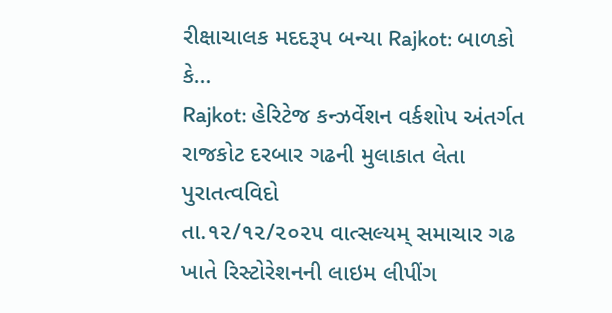રીક્ષાચાલક મદદરૂપ બન્યા Rajkot: બાળકો કે…
Rajkot: હેરિટેજ કન્ઝર્વેશન વર્કશોપ અંતર્ગત રાજકોટ દરબાર ગઢની મુલાકાત લેતા પુરાતત્વવિદો
તા.૧૨/૧૨/૨૦૨૫ વાત્સલ્યમ્ સમાચાર ગઢ ખાતે રિસ્ટોરેશનની લાઇમ લીપીંગ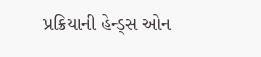પ્રક્રિયાની હેન્ડ્સ ઓન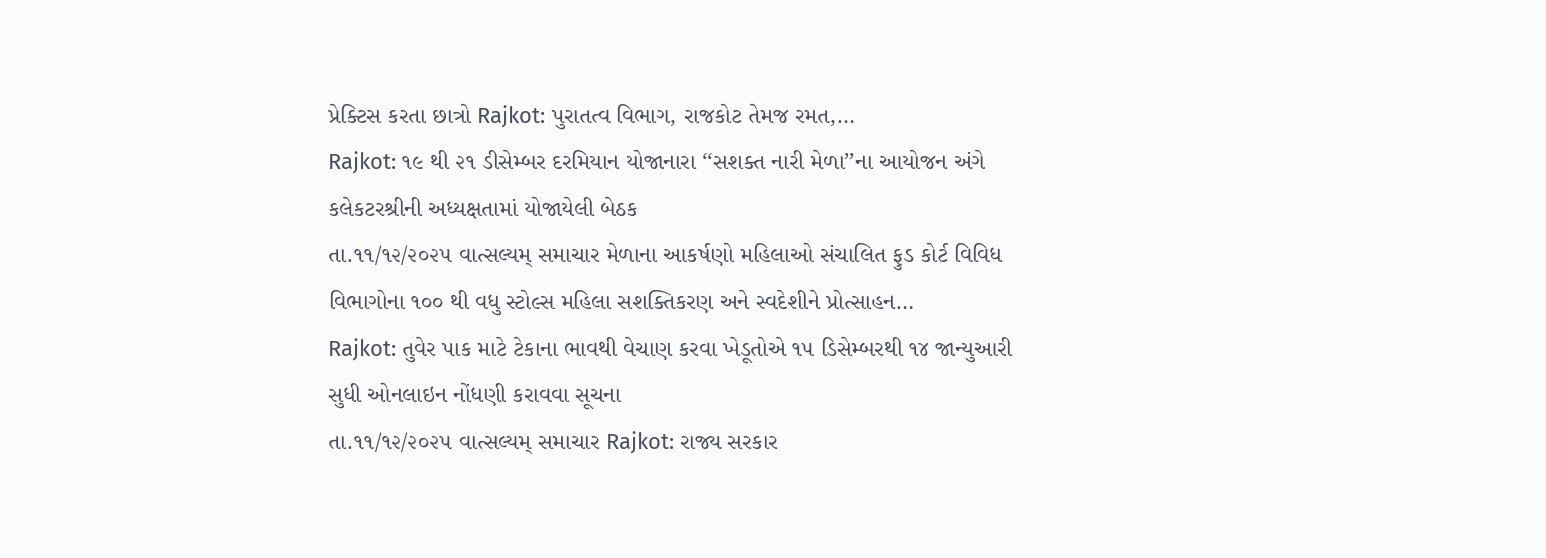પ્રેક્ટિસ કરતા છાત્રો Rajkot: પુરાતત્વ વિભાગ, રાજકોટ તેમજ રમત,…
Rajkot: ૧૯ થી ૨૧ ડીસેમ્બર દરમિયાન યોજાનારા ‘‘સશક્ત નારી મેળા’’ના આયોજન અંગે કલેકટરશ્રીની અધ્યક્ષતામાં યોજાયેલી બેઠક
તા.૧૧/૧૨/૨૦૨૫ વાત્સલ્યમ્ સમાચાર મેળાના આકર્ષણો મહિલાઓ સંચાલિત ફુડ કોર્ટ વિવિધ વિભાગોના ૧૦૦ થી વધુ સ્ટોલ્સ મહિલા સશક્તિકરણ અને સ્વદેશીને પ્રોત્સાહન…
Rajkot: તુવેર પાક માટે ટેકાના ભાવથી વેચાણ કરવા ખેડૂતોએ ૧૫ ડિસેમ્બરથી ૧૪ જાન્યુઆરી સુધી ઓનલાઇન નોંધણી કરાવવા સૂચના
તા.૧૧/૧૨/૨૦૨૫ વાત્સલ્યમ્ સમાચાર Rajkot: રાજ્ય સરકાર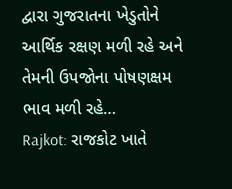દ્વારા ગુજરાતના ખેડુતોને આર્થિક રક્ષણ મળી રહે અને તેમની ઉપજોના પોષણક્ષમ ભાવ મળી રહે…
Rajkot: રાજકોટ ખાતે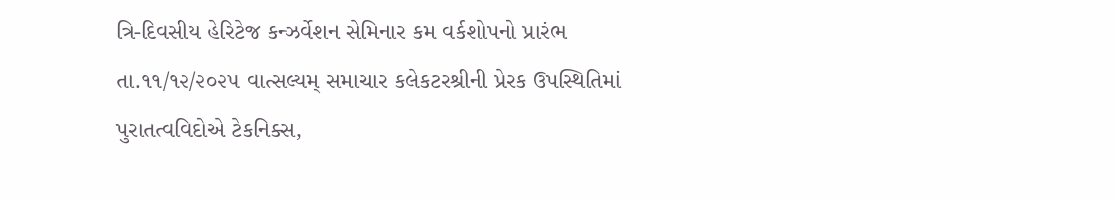ત્રિ-દિવસીય હેરિટેજ કન્ઝર્વેશન સેમિનાર કમ વર્કશોપનો પ્રારંભ
તા.૧૧/૧૨/૨૦૨૫ વાત્સલ્યમ્ સમાચાર કલેકટરશ્રીની પ્રેરક ઉપસ્થિતિમાં પુરાતત્વવિદોએ ટેકનિક્સ,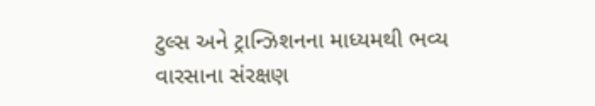ટુલ્સ અને ટ્રાન્ઝિશનના માધ્યમથી ભવ્ય વારસાના સંરક્ષણ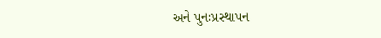અને પુનઃપ્રસ્થાપન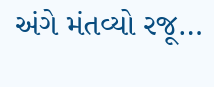અંગે મંતવ્યો રજૂ…